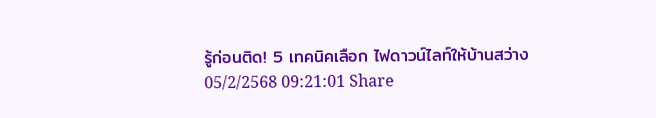รู้ก่อนติด! 5 เทคนิคเลือก ไฟดาวน์ไลท์ให้บ้านสว่าง
05/2/2568 09:21:01 Share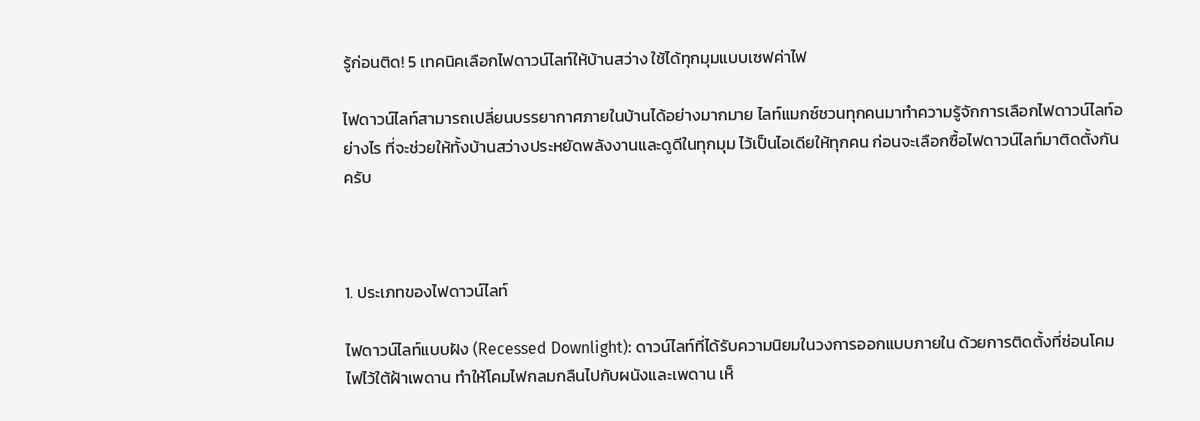รู้ก่อนติด! 5 เทคนิคเลือกไฟดาวน์ไลท์ให้บ้านสว่าง ใช้ได้ทุกมุมแบบเซฟค่าไฟ

ไฟดาวน์ไลท์สามารถเปลี่ยนบรรยากาศภายในบ้านได้อย่างมากมาย ไลท์แมกซ์ชวนทุกคนมาทำความรู้จักการเลือกไฟดาวน์ไลท์อย่างไร ที่จะช่วยให้ทั้งบ้านสว่างประหยัดพลังงานและดูดีในทุกมุม ไว้เป็นไอเดียให้ทุกคน ก่อนจะเลือกซื้อไฟดาวน์ไลท์มาติดตั้งกันครับ



1. ประเภทของไฟดาวน์ไลท์

ไฟดาวน์ไลท์แบบฝัง (Recessed Downlight): ดาวน์ไลท์ที่ได้รับความนิยมในวงการออกแบบภายใน ด้วยการติดตั้งที่ซ่อนโคมไฟไว้ใต้ฝ้าเพดาน ทำให้โคมไฟกลมกลืนไปกับผนังและเพดาน เห็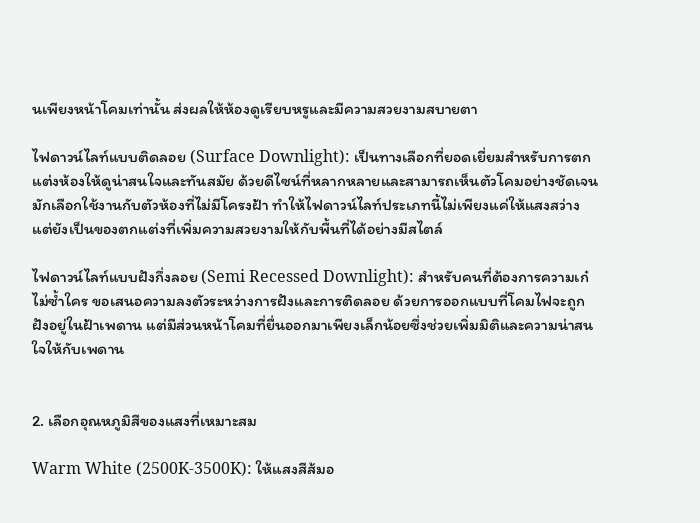นเพียงหน้าโคมเท่านั้น ส่งผลให้ห้องดูเรียบหรูและมีความสวยงามสบายตา

ไฟดาวน์ไลท์แบบติดลอย (Surface Downlight): เป็นทางเลือกที่ยอดเยี่ยมสำหรับการตกแต่งห้องให้ดูน่าสนใจและทันสมัย ด้วยดีไซน์ที่หลากหลายและสามารถเห็นตัวโคมอย่างชัดเจนมักเลือกใช้งานกับตัวห้องที่ไม่มีโครงฝ้า ทำให้ไฟดาวน์ไลท์ประเภทนี้ไม่เพียงแค่ให้แสงสว่าง แต่ยังเป็นของตกแต่งที่เพิ่มความสวยงามให้กับพื้นที่ได้อย่างมีสไตล์

ไฟดาวน์ไลท์แบบฝังกึ่งลอย (Semi Recessed Downlight): สำหรับคนที่ต้องการความเก๋ไม่ซ้ำใคร ขอเสนอความลงตัวระหว่างการฝังและการติดลอย ด้วยการออกแบบที่โคมไฟจะถูกฝังอยู่ในฝ้าเพดาน แต่มีส่วนหน้าโคมที่ยื่นออกมาเพียงเล็กน้อยซึ่งช่วยเพิ่มมิติและความน่าสนใจให้กับเพดาน


2. เลือกอุณหภูมิสีของแสงที่เหมาะสม

Warm White (2500K-3500K): ให้แสงสีส้มอ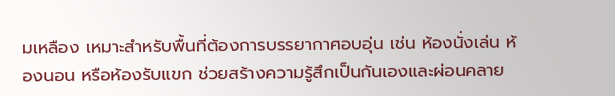มเหลือง เหมาะสำหรับพื้นที่ต้องการบรรยากาศอบอุ่น เช่น ห้องนั่งเล่น ห้องนอน หรือห้องรับแขก ช่วยสร้างความรู้สึกเป็นกันเองและผ่อนคลาย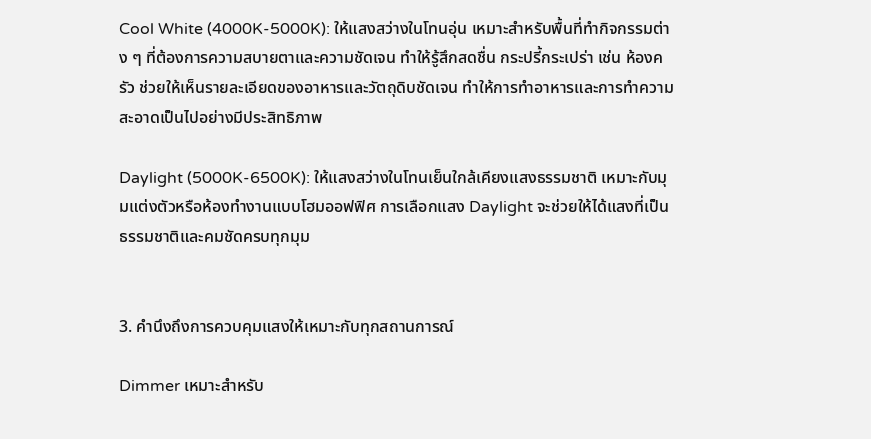Cool White (4000K-5000K): ให้แสงสว่างในโทนอุ่น เหมาะสำหรับพื้นที่ทำกิจกรรมต่าง ๆ ที่ต้องการความสบายตาและความชัดเจน ทำให้รู้สึกสดชื่น กระปรี้กระเปร่า เช่น ห้องครัว ช่วยให้เห็นรายละเอียดของอาหารและวัตถุดิบชัดเจน ทำให้การทำอาหารและการทำความสะอาดเป็นไปอย่างมีประสิทธิภาพ

Daylight (5000K-6500K): ให้แสงสว่างในโทนเย็นใกล้เคียงแสงธรรมชาติ เหมาะกับมุมแต่งตัวหรือห้องทำงานแบบโฮมออฟฟิศ การเลือกแสง Daylight จะช่วยให้ได้แสงที่เป็นธรรมชาติและคมชัดครบทุกมุม


3. คำนึงถึงการควบคุมแสงให้เหมาะกับทุกสถานการณ์

Dimmer เหมาะสำหรับ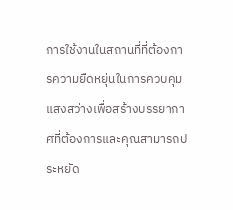การใช้งานในสถานที่ที่ต้องการความยืดหยุ่นในการควบคุมแสงสว่างเพื่อสร้างบรรยากาศที่ต้องการและคุณสามารถประหยัด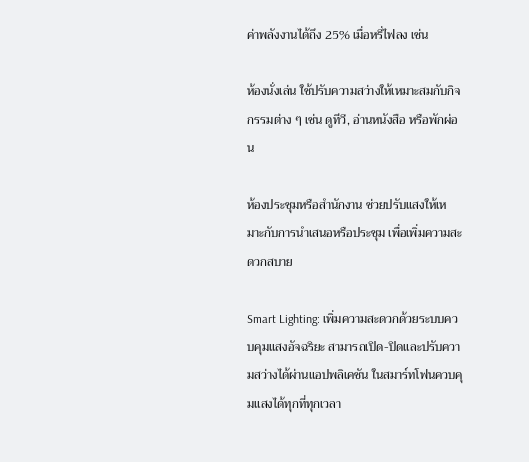ค่าพลังงานได้ถึง 25% เมื่อหรี่ไฟลง เช่น

ห้องนั่งเล่น ใช้ปรับความสว่างให้เหมาะสมกับกิจกรรมต่าง ๆ เช่น ดูทีวี, อ่านหนังสือ หรือพักผ่อน

ห้องประชุมหรือสำนักงาน ช่วยปรับแสงให้เหมาะกับการนำเสนอหรือประชุม เพื่อเพิ่มความสะดวกสบาย

Smart Lighting: เพิ่มความสะดวกด้วยระบบควบคุมแสงอัจฉริยะ สามารถเปิด-ปิดและปรับความสว่างได้ผ่านแอปพลิเคชัน ในสมาร์ทโฟนควบคุมแสงได้ทุกที่ทุกเวลา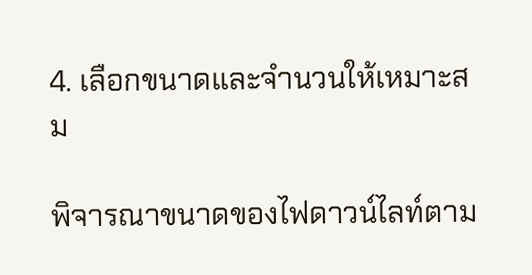4. เลือกขนาดและจำนวนให้เหมาะสม

พิจารณาขนาดของไฟดาวน์ไลท์ตาม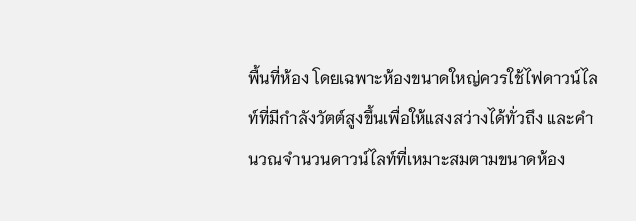พื้นที่ห้อง โดยเฉพาะห้องขนาดใหญ่ควรใช้ไฟดาวน์ไลท์ที่มีกำลังวัตต์สูงขึ้นเพื่อให้แสงสว่างได้ทั่วถึง และคำนวณจำนวนดาวน์ไลท์ที่เหมาะสมตามขนาดห้อง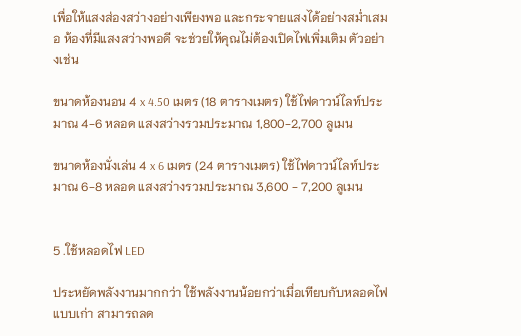เพื่อให้แสงส่องสว่างอย่างเพียงพอ และกระจายแสงได้อย่างสม่ำเสมอ ห้องที่มีแสงสว่างพอดี จะช่วยให้คุณไม่ต้องเปิดไฟเพิ่มเติม ตัวอย่างเช่น

ขนาดห้องนอน 4 x 4.50 เมตร (18 ตารางเมตร) ใช้ไฟดาวน์ไลท์ประมาณ 4-6 หลอด แสงสว่างรวมประมาณ 1,800-2,700 ลูเมน

ขนาดห้องนั่งเล่น 4 x 6 เมตร (24 ตารางเมตร) ใช้ไฟดาวน์ไลท์ประมาณ 6-8 หลอด แสงสว่างรวมประมาณ 3,600 - 7,200 ลูเมน


5 .ใช้หลอดไฟ LED

ประหยัดพลังงานมากกว่า ใช้พลังงานน้อยกว่าเมื่อเทียบกับหลอดไฟแบบเก่า สามารถลด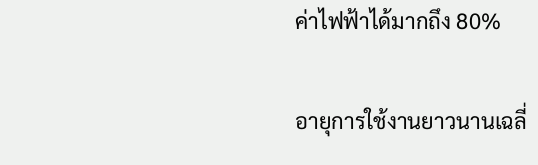ค่าไฟฟ้าได้มากถึง 80%

อายุการใช้งานยาวนานเฉลี่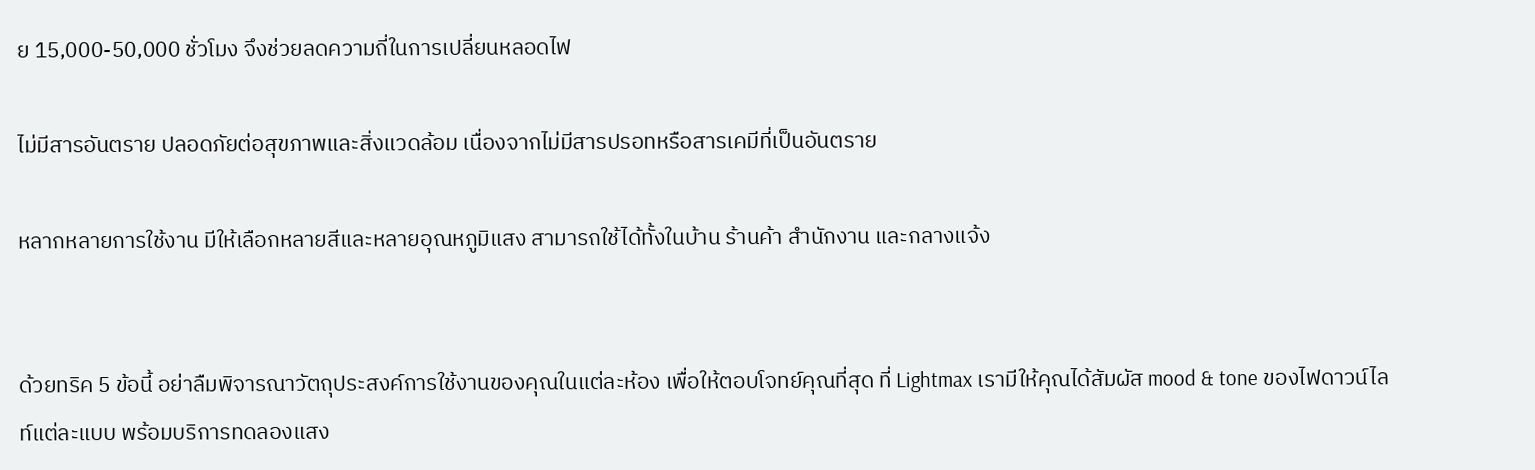ย 15,000-50,000 ชั่วโมง จึงช่วยลดความถี่ในการเปลี่ยนหลอดไฟ

ไม่มีสารอันตราย ปลอดภัยต่อสุขภาพและสิ่งแวดล้อม เนื่องจากไม่มีสารปรอทหรือสารเคมีที่เป็นอันตราย

หลากหลายการใช้งาน มีให้เลือกหลายสีและหลายอุณหภูมิแสง สามารถใช้ได้ทั้งในบ้าน ร้านค้า สำนักงาน และกลางแจ้ง


ด้วยทริค 5 ข้อนี้ อย่าลืมพิจารณาวัตถุประสงค์การใช้งานของคุณในแต่ละห้อง เพื่อให้ตอบโจทย์คุณที่สุด ที่ Lightmax เรามีให้คุณได้สัมผัส mood & tone ของไฟดาวน์ไลท์แต่ละแบบ พร้อมบริการทดลองแสง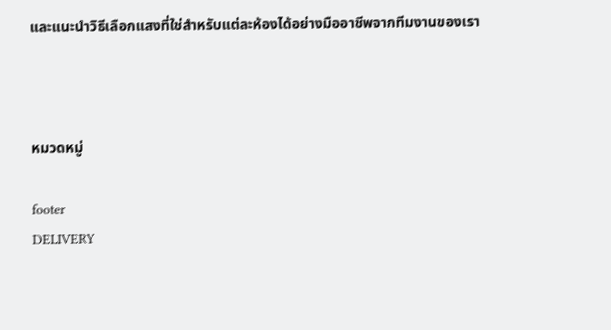และแนะนำวิธีเลือกแสงที่ใช่สำหรับแต่ละห้องได้อย่างมืออาชีพจากทีมงานของเรา



หมวดหมู่

footer
DELIVERY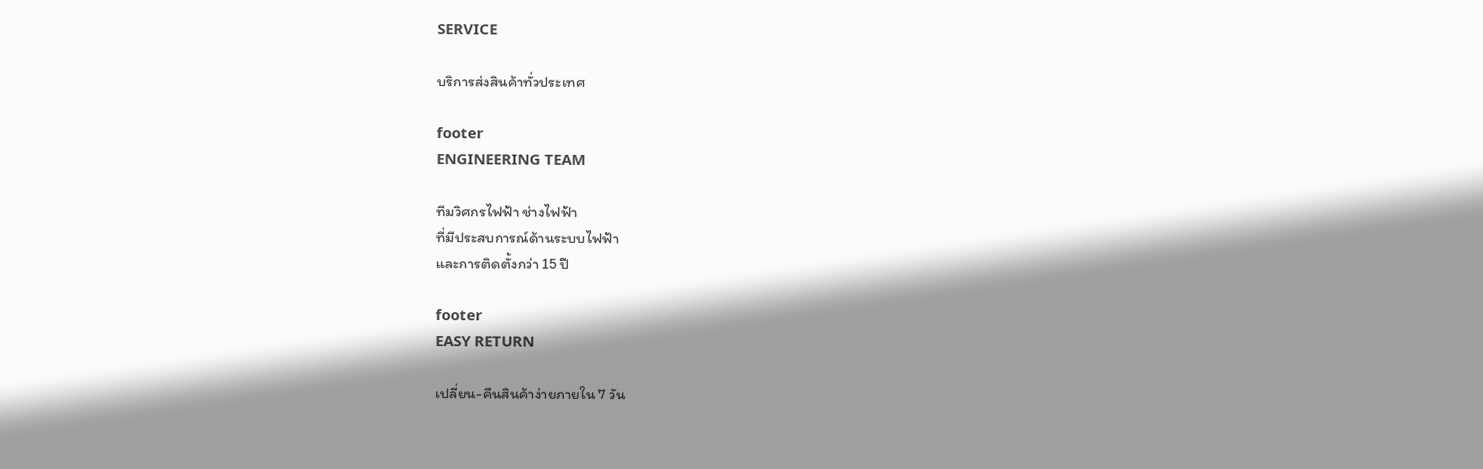SERVICE

บริการส่งสินค้าทั่วประเทศ

footer
ENGINEERING TEAM

ทีมวิศกรไฟฟ้า ช่างไฟฟ้า
ที่มีประสบการณ์ด้านระบบไฟฟ้า
และการติดตั้งกว่า 15 ปี

footer
EASY RETURN

เปลี่ยน-คืนสินค้าง่ายภายใน 7 วัน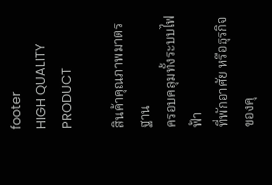footer
HIGH QUALITY PRODUCT

สินค้าคุณภาพมาตรฐาน
ครอบคลุมทั้งระบบไฟฟ้า
ที่พักอาศัย หรือธุรกิจของคุ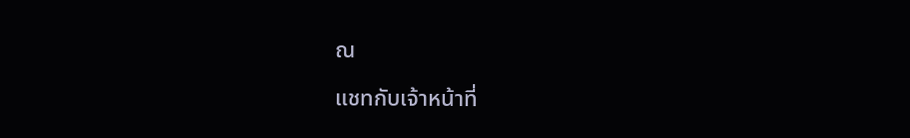ณ

แชทกับเจ้าหน้าที่